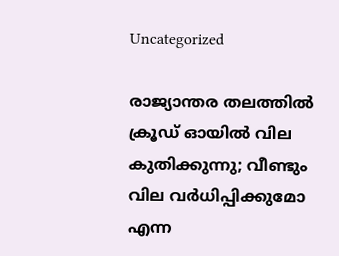Uncategorized

രാജ്യാന്തര തലത്തില്‍ ക്രൂഡ് ഓയില്‍ വില കുതിക്കുന്നു; വീണ്ടും വില വര്‍ധിപ്പിക്കുമോ എന്ന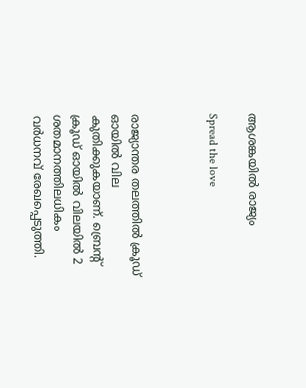ആശങ്കയില്‍ രാജ്യം

Spread the love



രാജ്യാന്തര തലത്തില്‍ ക്രൂഡ് ഓയില്‍ വില കുതിക്കുകയാണ്. ബ്രെന്റ് ക്രൂഡ് ഓയില്‍ വിലയില്‍ 2 ശതമാനത്തിലധികം വര്‍ധനവ് രേഖപ്പെടുത്തി.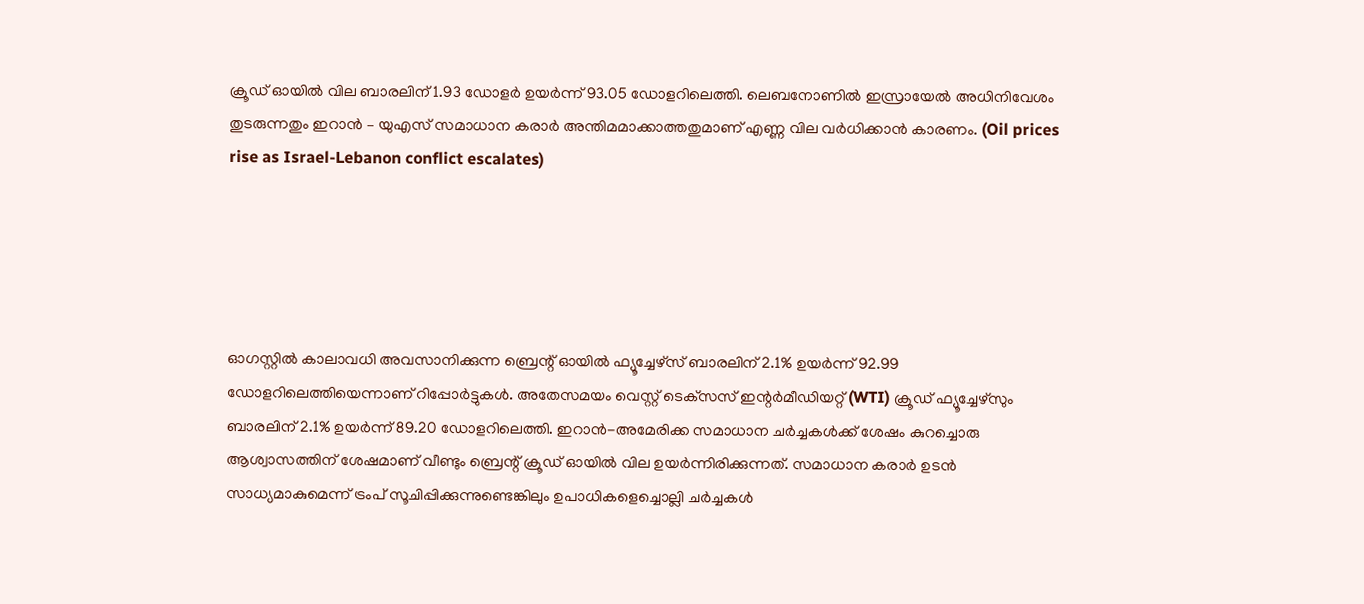ക്രൂഡ് ഓയില്‍ വില ബാരലിന് 1.93 ഡോളര്‍ ഉയര്‍ന്ന് 93.05 ഡോളറിലെത്തി. ലെബനോണില്‍ ഇസ്രായേല്‍ അധിനിവേശം തുടരുന്നതും ഇറാന്‍ – യുഎസ് സമാധാന കരാര്‍ അന്തിമമാക്കാത്തതുമാണ് എണ്ണ വില വര്‍ധിക്കാന്‍ കാരണം. (Oil prices rise as Israel-Lebanon conflict escalates)





ഓഗസ്റ്റില്‍ കാലാവധി അവസാനിക്കുന്ന ബ്രെന്റ് ഓയില്‍ ഫ്യൂച്ചേഴ്സ് ബാരലിന് 2.1% ഉയര്‍ന്ന് 92.99 ഡോളറിലെത്തിയെന്നാണ് റിപ്പോര്‍ട്ടുകള്‍. അതേസമയം വെസ്റ്റ് ടെക്‌സസ് ഇന്റര്‍മീഡിയറ്റ് (WTI) ക്രൂഡ് ഫ്യൂച്ചേഴ്സും ബാരലിന് 2.1% ഉയര്‍ന്ന് 89.20 ഡോളറിലെത്തി. ഇറാന്‍-അമേരിക്ക സമാധാന ചര്‍ച്ചകള്‍ക്ക് ശേഷം കുറച്ചൊരു ആശ്വാസത്തിന് ശേഷമാണ് വീണ്ടും ബ്രെന്റ് ക്രൂഡ് ഓയില്‍ വില ഉയര്‍ന്നിരിക്കുന്നത്. സമാധാന കരാര്‍ ഉടന്‍ സാധ്യമാകുമെന്ന് ട്രംപ് സൂചിപ്പിക്കുന്നുണ്ടെങ്കിലും ഉപാധികളെച്ചൊല്ലി ചര്‍ച്ചകള്‍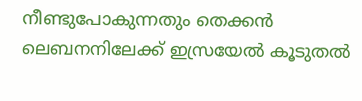നീണ്ടുപോകുന്നതും തെക്കന്‍ ലെബനനിലേക്ക് ഇസ്രയേല്‍ കൂടുതല്‍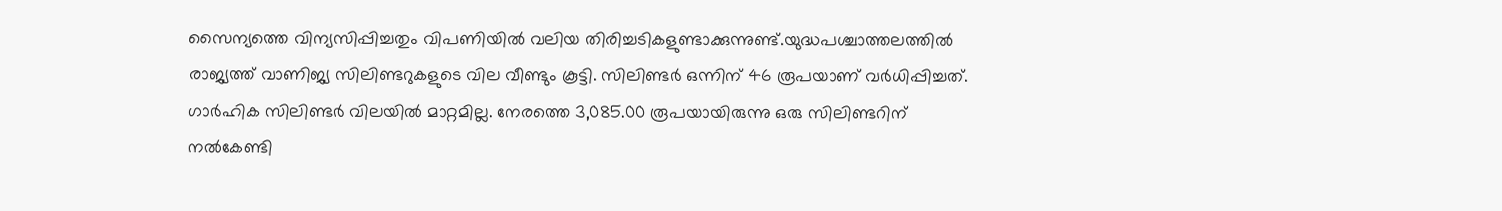സൈന്യത്തെ വിന്യസിപ്പിച്ചതും വിപണിയില്‍ വലിയ തിരിച്ചടികളുണ്ടാക്കുന്നുണ്ട്.യുദ്ധപശ്ചാത്തലത്തില്‍ രാജ്യത്ത് വാണിജ്യ സിലിണ്ടറുകളുടെ വില വീണ്ടും കൂട്ടി. സിലിണ്ടര്‍ ഒന്നിന് 46 രൂപയാണ് വര്‍ധിപ്പിച്ചത്. ഗാര്‍ഹിക സിലിണ്ടര്‍ വിലയില്‍ മാറ്റമില്ല. നേരത്തെ 3,085.00 രൂപയായിരുന്നു ഒരു സിലിണ്ടറിന് നല്‍കേണ്ടി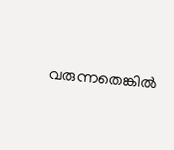വരുന്നതെങ്കില്‍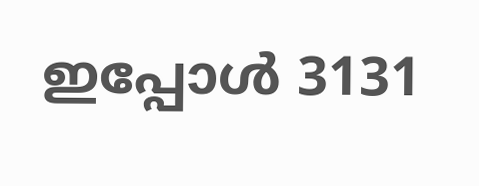ഇപ്പോള്‍ 3131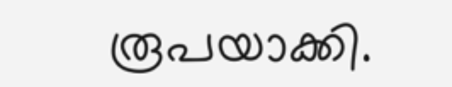രൂപയാക്കി.